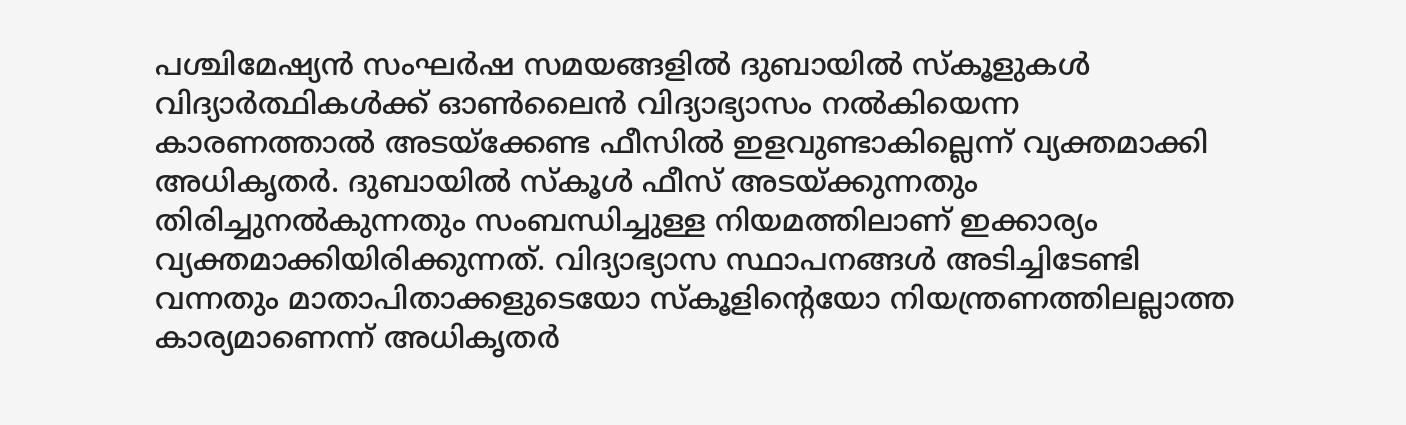പശ്ചിമേഷ്യൻ സംഘർഷ സമയങ്ങളിൽ ദുബായിൽ സ്കൂളുകൾ വിദ്യാർത്ഥികൾക്ക് ഓൺലൈൻ വിദ്യാഭ്യാസം നൽകിയെന്ന കാരണത്താൽ അടയ്ക്കേണ്ട ഫീസിൽ ഇളവുണ്ടാകില്ലെന്ന് വ്യക്തമാക്കി അധികൃതർ. ദുബായിൽ സ്കൂൾ ഫീസ് അടയ്ക്കുന്നതും തിരിച്ചുനൽകുന്നതും സംബന്ധിച്ചുള്ള നിയമത്തിലാണ് ഇക്കാര്യം വ്യക്തമാക്കിയിരിക്കുന്നത്. വിദ്യാഭ്യാസ സ്ഥാപനങ്ങൾ അടിച്ചിടേണ്ടി വന്നതും മാതാപിതാക്കളുടെയോ സ്കൂളിന്റെയോ നിയന്ത്രണത്തിലല്ലാത്ത കാര്യമാണെന്ന് അധികൃതർ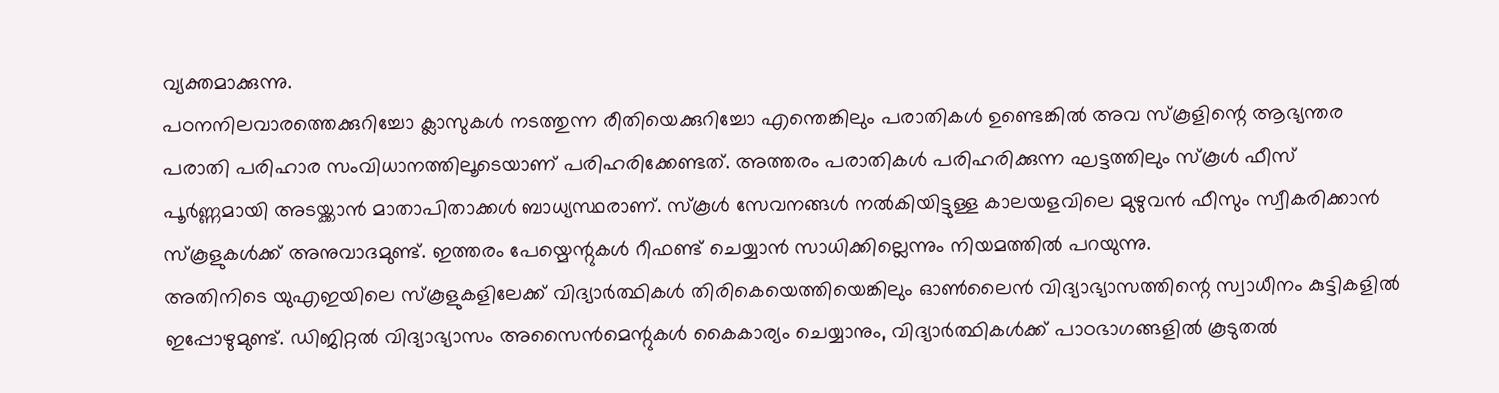വ്യക്തമാക്കുന്നു.
പഠനനിലവാരത്തെക്കുറിച്ചോ ക്ലാസുകൾ നടത്തുന്ന രീതിയെക്കുറിച്ചോ എന്തെങ്കിലും പരാതികൾ ഉണ്ടെങ്കിൽ അവ സ്കൂളിന്റെ ആഭ്യന്തര പരാതി പരിഹാര സംവിധാനത്തിലൂടെയാണ് പരിഹരിക്കേണ്ടത്. അത്തരം പരാതികൾ പരിഹരിക്കുന്ന ഘട്ടത്തിലും സ്കൂൾ ഫീസ് പൂർണ്ണമായി അടയ്ക്കാൻ മാതാപിതാക്കൾ ബാധ്യസ്ഥരാണ്. സ്കൂൾ സേവനങ്ങൾ നൽകിയിട്ടുള്ള കാലയളവിലെ മുഴുവൻ ഫീസും സ്വീകരിക്കാൻ സ്കൂളുകൾക്ക് അനുവാദമുണ്ട്. ഇത്തരം പേയ്മെന്റുകൾ റീഫണ്ട് ചെയ്യാൻ സാധിക്കില്ലെന്നും നിയമത്തിൽ പറയുന്നു.
അതിനിടെ യുഎഇയിലെ സ്കൂളുകളിലേക്ക് വിദ്യാർത്ഥികൾ തിരികെയെത്തിയെങ്കിലും ഓൺലൈൻ വിദ്യാഭ്യാസത്തിന്റെ സ്വാധീനം കുട്ടികളിൽ ഇപ്പോഴുമുണ്ട്. ഡിജിറ്റൽ വിദ്യാഭ്യാസം അസൈൻമെന്റുകൾ കൈകാര്യം ചെയ്യാനും, വിദ്യാർത്ഥികൾക്ക് പാഠഭാഗങ്ങളിൽ കൂടുതൽ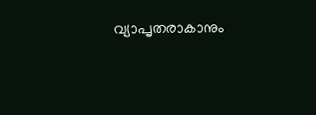വ്യാപൃതരാകാനും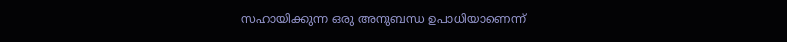സഹായിക്കുന്ന ഒരു അനുബന്ധ ഉപാധിയാണെന്ന്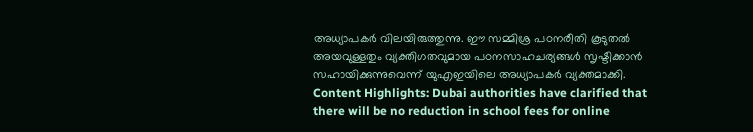അധ്യാപകർ വിലയിരുത്തുന്നു. ഈ സമ്മിശ്ര പഠനരീതി കൂടുതൽ അയവുള്ളതും വ്യക്തിഗതവുമായ പഠനസാഹചര്യങ്ങൾ സൃഷ്ടിക്കാൻ സഹായിക്കുന്നുവെന്ന് യുഎഇയിലെ അധ്യാപകർ വ്യക്തമാക്കി.
Content Highlights: Dubai authorities have clarified that there will be no reduction in school fees for online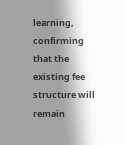learning, confirming that the existing fee structure will remain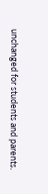unchanged for students and parents.